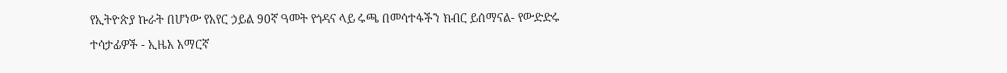የኢትዮጵያ ኩራት በሆነው የአየር ኃይል 90ኛ ዓመት የጎዳና ላይ ሩጫ በመሳተፋችን ክብር ይሰማናል- የውድድሩ ተሳታፊዎች - ኢዜአ አማርኛ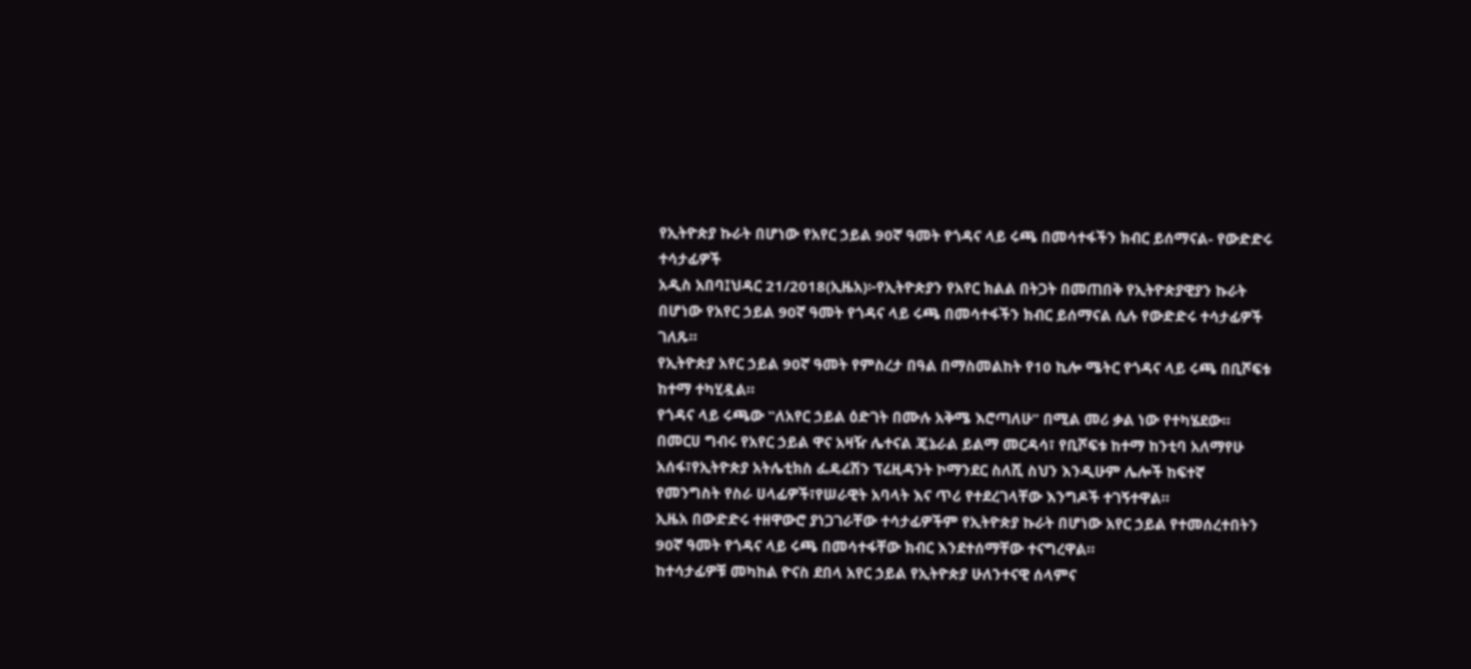የኢትዮጵያ ኩራት በሆነው የአየር ኃይል 90ኛ ዓመት የጎዳና ላይ ሩጫ በመሳተፋችን ክብር ይሰማናል- የውድድሩ ተሳታፊዎች
አዲስ አበባ፤ህዳር 21/2018(ኢዜአ)፦የኢትዮጵያን የአየር ክልል በትጋት በመጠበቅ የኢትዮጵያዊያን ኩራት በሆነው የአየር ኃይል 90ኛ ዓመት የጎዳና ላይ ሩጫ በመሳተፋችን ክብር ይሰማናል ሲሉ የውድድሩ ተሳታፊዎች ገለጹ።
የኢትዮጵያ አየር ኃይል 90ኛ ዓመት የምስረታ በዓል በማስመልከት የ10 ኪሎ ሜትር የጎዳና ላይ ሩጫ በቢሾፍቱ ከተማ ተካሂዷል።
የጎዳና ላይ ሩጫው ‟ለአየር ኃይል ዕድገት በሙሉ አቅሜ እሮጣለሁ” በሚል መሪ ቃል ነው የተካሄደው።
በመርሀ ግብሩ የአየር ኃይል ዋና አዛዥ ሌተናል ጄኔራል ይልማ መርዳሳ፣ የቢሾፍቱ ከተማ ከንቲባ አለማየሁ አሰፋ፣የኢትዮጵያ አትሌቲክስ ፌዴሬሽን ፕሬዚዳንት ኮማንደር ስለሺ ስህን እንዲሁም ሌሎች ከፍተኛ የመንግስት የስራ ሀላፊዎች፣የሠራዊት አባላት እና ጥሪ የተደረገላቸው እንግዶች ተገኝተዋል።
ኢዜአ በውድድሩ ተዘዋውሮ ያነጋገራቸው ተሳታፊዎችም የኢትዮጵያ ኩራት በሆነው አየር ኃይል የተመሰረተበትን 90ኛ ዓመት የጎዳና ላይ ሩጫ በመሳተፋቸው ክብር እንደተሰማቸው ተናግረዋል።
ከተሳታፊዎቹ መካከል ዮናስ ደበላ አየር ኃይል የኢትዮጵያ ሁለንተናዊ ሰላምና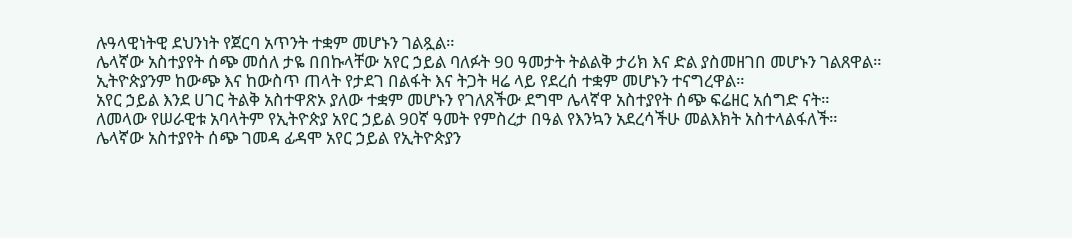ሉዓላዊነትዊ ደህንነት የጀርባ አጥንት ተቋም መሆኑን ገልጿል።
ሌላኛው አስተያየት ሰጭ መሰለ ታዬ በበኩላቸው አየር ኃይል ባለፉት 90 ዓመታት ትልልቅ ታሪክ እና ድል ያስመዘገበ መሆኑን ገልጸዋል።
ኢትዮጵያንም ከውጭ እና ከውስጥ ጠላት የታደገ በልፋት እና ትጋት ዛሬ ላይ የደረሰ ተቋም መሆኑን ተናግረዋል።
አየር ኃይል እንደ ሀገር ትልቅ አስተዋጽኦ ያለው ተቋም መሆኑን የገለጸችው ደግሞ ሌላኛዋ አስተያየት ሰጭ ፍሬዘር አሰግድ ናት።
ለመላው የሠራዊቱ አባላትም የኢትዮጵያ አየር ኃይል 90ኛ ዓመት የምስረታ በዓል የእንኳን አደረሳችሁ መልእክት አስተላልፋለች።
ሌላኛው አስተያየት ሰጭ ገመዳ ፊዳሞ አየር ኃይል የኢትዮጵያን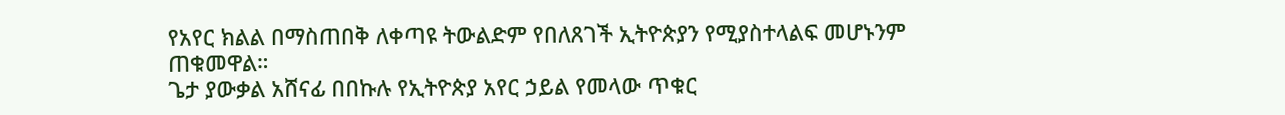የአየር ክልል በማስጠበቅ ለቀጣዩ ትውልድም የበለጸገች ኢትዮጵያን የሚያስተላልፍ መሆኑንም ጠቁመዋል።
ጌታ ያውቃል አሸናፊ በበኩሉ የኢትዮጵያ አየር ኃይል የመላው ጥቁር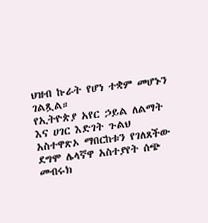ህዝብ ኩራት የሆነ ተቋም መሆኑን ገልጿል።
የኢትዮጵያ አየር ኃይል ለልማት እና ሀገር እድገት ጉልህ አስተዋጽኦ ማበርከቱን የገለጸችው ደግሞ ሌላኛዋ አስተያየት ሰጭ መብሩክ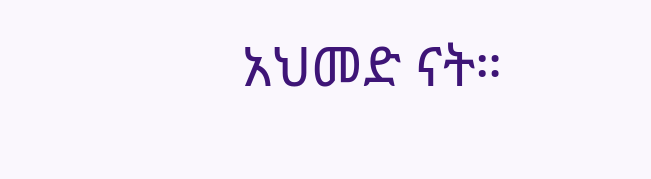አህመድ ናት።